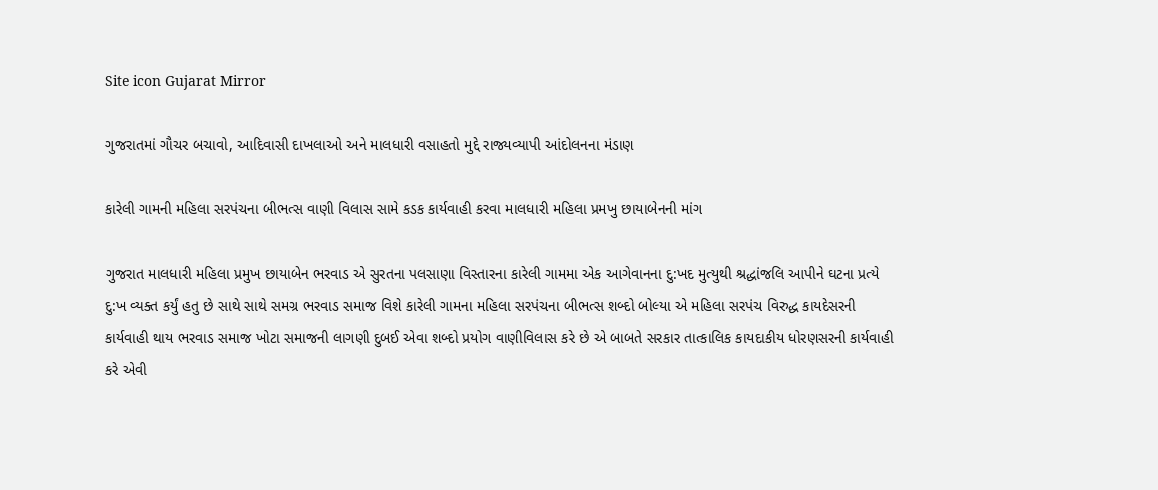Site icon Gujarat Mirror

ગુજરાતમાં ગૌચર બચાવો, આદિવાસી દાખલાઓ અને માલધારી વસાહતો મુદ્દે રાજ્યવ્યાપી આંદોલનના મંડાણ

કારેલી ગામની મહિલા સરપંચના બીભત્સ વાણી વિલાસ સામે કડક કાર્યવાહી કરવા માલધારી મહિલા પ્રમખુ છાયાબેનની માંગ

ગુજરાત માલધારી મહિલા પ્રમુખ છાયાબેન ભરવાડ એ સુરતના પલસાણા વિસ્તારના કારેલી ગામમા એક આગેવાનના દુ:ખદ મુત્યુથી શ્રદ્ધાંજલિ આપીને ઘટના પ્રત્યે દુ:ખ વ્યક્ત કર્યું હતુ છે સાથે સાથે સમગ્ર ભરવાડ સમાજ વિશે કારેલી ગામના મહિલા સરપંચના બીભત્સ શબ્દો બોલ્યા એ મહિલા સરપંચ વિરુદ્ધ કાયદેસરની કાર્યવાહી થાય ભરવાડ સમાજ ખોટા સમાજની લાગણી દુબઈ એવા શબ્દો પ્રયોગ વાણીવિલાસ કરે છે એ બાબતે સરકાર તાત્કાલિક કાયદાકીય ધોરણસરની કાર્યવાહી કરે એવી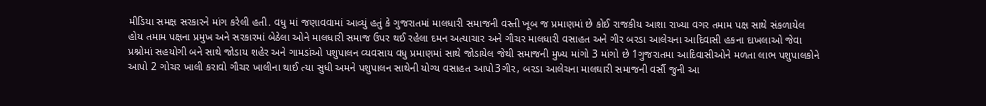મીડિયા સમક્ષ સરકારને માંગ કરેલી હતી. વધુ માં જણાવવામાં આવ્યું હતું કે ગુજરાતમાં માલધારી સમાજની વસ્તી ખૂબ જ પ્રમાણમાં છે કોઈ રાજકીય આશા રાખ્યા વગર તમામ પક્ષ સાથે સંકળાયેલ હોય તમામ પક્ષના પ્રમુખ અને સરકારમાં બેઠેલા ઓને માલધારી સમાજ ઉપર થઈ રહેલા દમન અત્યાચાર અને ગૌચર માલધારી વસાહત અને ગીર બરડા આલેચના આદિવાસી હકના દાખલાઓ જેવા પ્રશ્નોમાં સહયોગી બને સાથે જોડાય શહેર અને ગામડાંઓ પશુપાલન વ્યવસાય વધુ પ્રમાણમાં સાથે જોડાયેલ જેથી સમાજની મુખ્ય માંગો 3 માંગો છે 1ગુજરાતમા આદિવાસીઓને મળતા લાભ પશુપાલકોને આપો 2 ગોચર ખાલી કરાવો ગૌચર ખાલીના થાઈ ત્યા સુધી અમને પશુપાલન સાથેની યોગ્ય વસાહત આપો3ગીર, બરડા આલેચના માલઘારી સમાજની વર્સૌ જુની આ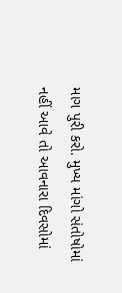માગ પુરી કરો. મુખ્ય માંગો સંતોષોમાં નહીં આવે તો આવનારા દિવસોમાં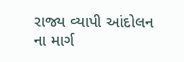રાજ્ય વ્યાપી આંદોલન ના માર્ગ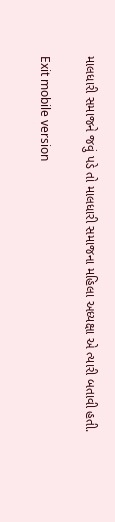માલધારી સમાજને જવું પડે તો માલધારી સમાજના મહિલા અધ્યક્ષા એ ત્યારી બતાવી હતી.

Exit mobile version